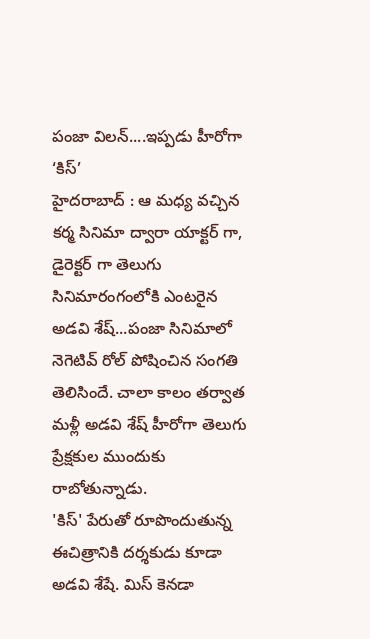పంజా విలన్....ఇప్పడు హీరోగా ‘కిస్’
హైదరాబాద్ : ఆ మధ్య వచ్చిన కర్మ సినిమా ద్వారా యాక్టర్ గా, డైరెక్టర్ గా తెలుగు సినిమారంగంలోకి ఎంటరైన అడవి శేష్...పంజా సినిమాలో నెగెటివ్ రోల్ పోషించిన సంగతి తెలిసిందే. చాలా కాలం తర్వాత మళ్లీ అడవి శేష్ హీరోగా తెలుగు ప్రేక్షకుల ముందుకు రాబోతున్నాడు.
'కిస్' పేరుతో రూపొందుతున్న ఈచిత్రానికి దర్శకుడు కూడా అడవి శేషే. మిస్ కెనడా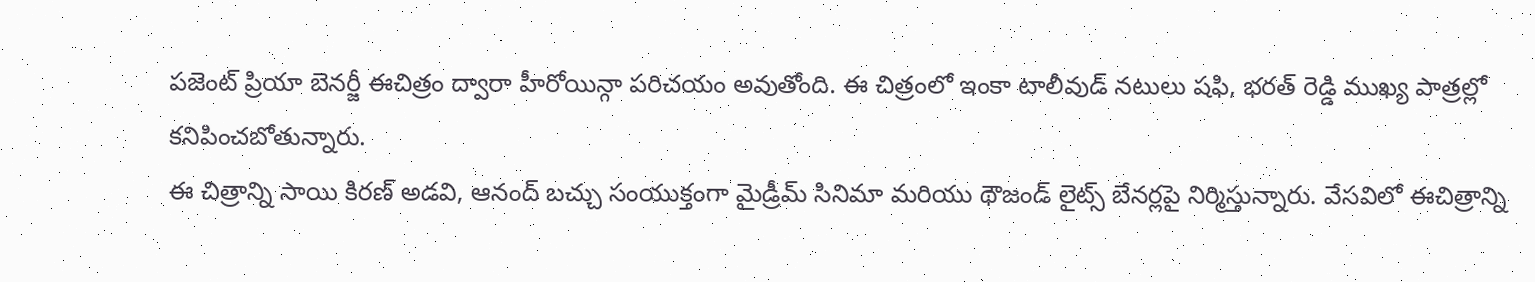పజెంట్ ప్రియా బెనర్జీ ఈచిత్రం ద్వారా హీరోయిన్గా పరిచయం అవుతోంది. ఈ చిత్రంలో ఇంకా టాలీవుడ్ నటులు షఫి, భరత్ రెడ్డి ముఖ్య పాత్రల్లో కనిపించబోతున్నారు.
ఈ చిత్రాన్ని సాయి కిరణ్ అడవి, ఆనంద్ బచ్చు సంయుక్తంగా మైడ్రీమ్ సినిమా మరియు థౌజండ్ లైట్స్ బేనర్లపై నిర్మిస్తున్నారు. వేసవిలో ఈచిత్రాన్ని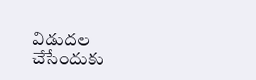విడుదల చేసేందుకు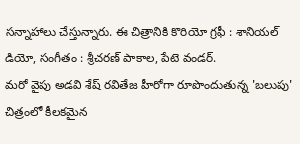సన్నాహాలు చేస్తున్నారు. ఈ చిత్రానికి కొరియో గ్రఫీ : శానియల్ డియో, సంగీతం : శ్రీచరణ్ పాకాల, పేటె వండర్.
మరో వైపు అడవి శేష్ రవితేజ హీరోగా రూపొందుతున్న 'బలుపు' చిత్రంలో కీలకమైన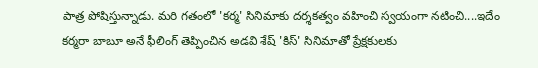పాత్ర పోషిస్తున్నాడు. మరి గతంలో 'కర్మ' సినిమాకు దర్శకత్వం వహించి స్వయంగా నటించి....ఇదేం కర్మరా బాబూ అనే ఫీలింగ్ తెప్పించిన అడవి శేష్ 'కిస్' సినిమాతో ప్రేక్షకులకు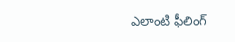ఎలాంటి ఫీలింగ్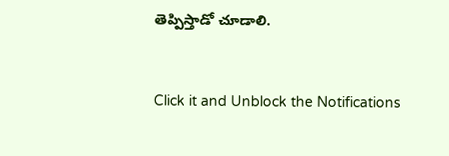తెప్పిస్తాడో చూడాలి.


Click it and Unblock the Notifications